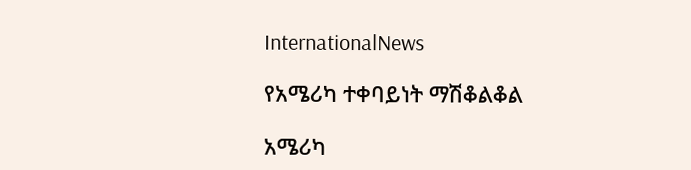InternationalNews

የአሜሪካ ተቀባይነት ማሽቆልቆል

አሜሪካ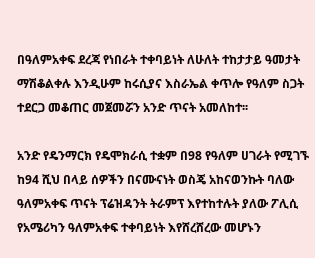በዓለምአቀፍ ደረጃ የነበራት ተቀባይነት ለሁለት ተከታታይ ዓመታት ማሽቆልቀሉ እንዲሁም ከሩሲያና እስራኤል ቀጥሎ የዓለም ስጋት ተደርጋ መቆጠር መጀመሯን አንድ ጥናት አመለከተ፡፡

አንድ የዴንማርክ የዴሞክራሲ ተቋም በ98 የዓለም ሀገራት የሚገኙ ከ94 ሺህ በላይ ሰዎችን በናሙናነት ወስጄ አከናወንኩት ባለው ዓለምአቀፍ ጥናት ፕሬዝዳንት ትራምፕ እየተከተሉት ያለው ፖሊሲ የአሜሪካን ዓለምአቀፍ ተቀባይነት እየሸረሸረው መሆኑን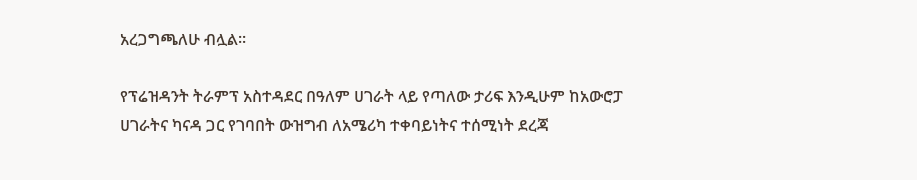አረጋግጫለሁ ብሏል፡፡

የፕሬዝዳንት ትራምፕ አስተዳደር በዓለም ሀገራት ላይ የጣለው ታሪፍ እንዲሁም ከአውሮፓ ሀገራትና ካናዳ ጋር የገባበት ውዝግብ ለአሜሪካ ተቀባይነትና ተሰሚነት ደረጃ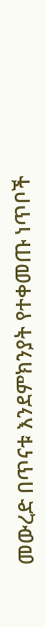መውረድ በጥናቱ እንደምክንያት የተቀመጡ ነጥቦች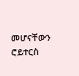መሆናቸውን ሮይተርስ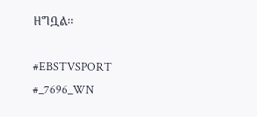ዘግቧል፡፡

#EBSTVSPORT
#_7696_WN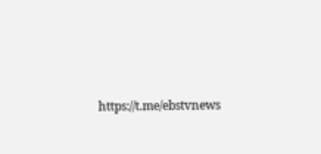https://t.me/ebstvnews